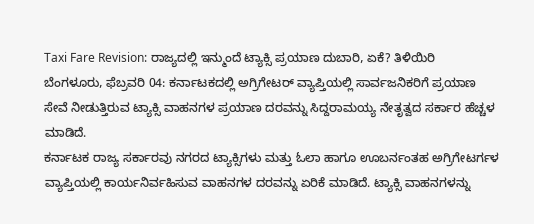Taxi Fare Revision: ರಾಜ್ಯದಲ್ಲಿ ಇನ್ಮುಂದೆ ಟ್ಯಾಕ್ಸಿ ಪ್ರಯಾಣ ದುಬಾರಿ, ಏಕೆ? ತಿಳಿಯಿರಿ
ಬೆಂಗಳೂರು, ಫೆಬ್ರವರಿ 04: ಕರ್ನಾಟಕದಲ್ಲಿ ಅಗ್ರಿಗೇಟರ್ ವ್ಯಾಪ್ತಿಯಲ್ಲಿ ಸಾರ್ವಜನಿಕರಿಗೆ ಪ್ರಯಾಣ ಸೇವೆ ನೀಡುತ್ತಿರುವ ಟ್ಯಾಕ್ಸಿ ವಾಹನಗಳ ಪ್ರಯಾಣ ದರವನ್ನು ಸಿದ್ದರಾಮಯ್ಯ ನೇತೃತ್ವದ ಸರ್ಕಾರ ಹೆಚ್ಚಳ ಮಾಡಿದೆ.
ಕರ್ನಾಟಕ ರಾಜ್ಯ ಸರ್ಕಾರವು ನಗರದ ಟ್ಯಾಕ್ಸಿಗಳು ಮತ್ತು ಓಲಾ ಹಾಗೂ ಊಬರ್ನಂತಹ ಅಗ್ರಿಗೇಟರ್ಗಳ ವ್ಯಾಪ್ತಿಯಲ್ಲಿ ಕಾರ್ಯನಿರ್ವಹಿಸುವ ವಾಹನಗಳ ದರವನ್ನು ಏರಿಕೆ ಮಾಡಿದೆ. ಟ್ಯಾಕ್ಸಿ ವಾಹನಗಳನ್ನು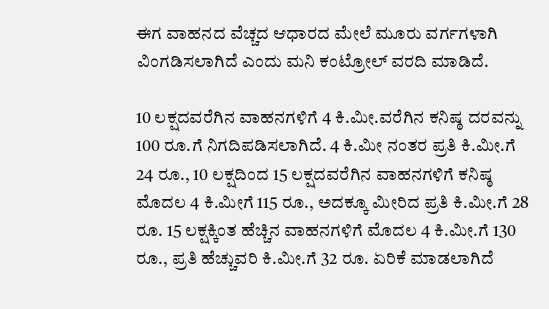ಈಗ ವಾಹನದ ವೆಚ್ಚದ ಆಧಾರದ ಮೇಲೆ ಮೂರು ವರ್ಗಗಳಾಗಿ ವಿಂಗಡಿಸಲಾಗಿದೆ ಎಂದು ಮನಿ ಕಂಟ್ರೋಲ್ ವರದಿ ಮಾಡಿದೆ.

10 ಲಕ್ಷದವರೆಗಿನ ವಾಹನಗಳಿಗೆ 4 ಕಿ.ಮೀ.ವರೆಗಿನ ಕನಿಷ್ಠ ದರವನ್ನು 100 ರೂ.ಗೆ ನಿಗದಿಪಡಿಸಲಾಗಿದೆ. 4 ಕಿ.ಮೀ ನಂತರ ಪ್ರತಿ ಕಿ.ಮೀ.ಗೆ 24 ರೂ., 10 ಲಕ್ಷದಿಂದ 15 ಲಕ್ಷದವರೆಗಿನ ವಾಹನಗಳಿಗೆ ಕನಿಷ್ಠ ಮೊದಲ 4 ಕಿ.ಮೀಗೆ 115 ರೂ., ಅದಕ್ಕೂ ಮೀರಿದ ಪ್ರತಿ ಕಿ.ಮೀ.ಗೆ 28 ರೂ. 15 ಲಕ್ಷಕ್ಕಿಂತ ಹೆಚ್ಚಿನ ವಾಹನಗಳಿಗೆ ಮೊದಲ 4 ಕಿ.ಮೀ.ಗೆ 130 ರೂ., ಪ್ರತಿ ಹೆಚ್ಚುವರಿ ಕಿ.ಮೀ.ಗೆ 32 ರೂ. ಏರಿಕೆ ಮಾಡಲಾಗಿದೆ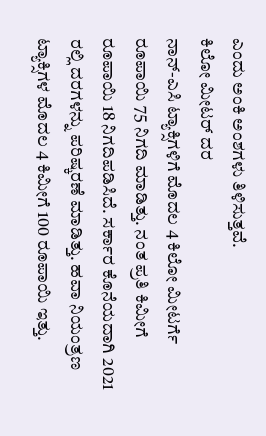ಎಂದು ಅಂಕಿ ಅಂಶಗಳು ತಿಳಿಸುತ್ತವೆ.
ಕಿಲೋ ಮೀಟರ್ ದರ
ನಾನ್-ಎಸಿ ಟ್ಯಾಕ್ಸಿಗಳಿಗೆ ಮೊದಲ 4 ಕಿಲೋ ಮೀಟರ್ಗೆ ರೂಪಾಯಿ 75 ನಿಗದಿ ಮಾಡಿತ್ತು. ನಂತ ಪ್ರತಿ ಕಿಮೀಗೆ ರೂಪಾಯಿ 18 ನಿಗದಿಪಡಿಸಿದೆ. ಸರ್ಕಾರ ಕೊನೆಯದಾಗಿ 2021 ರಲ್ಲಿ ದರಗಳನ್ನು ಪರಿಷ್ಕರಣೆ ಮಾಡಿತ್ತು. ಹವಾ ನಿಯಂತ್ರಣ ಟ್ಯಾಕ್ಸಿಗಳ ಮೊದಲ 4 ಕಿಮೀಗೆ 100 ರೂಪಾಯಿ ಇತ್ತು.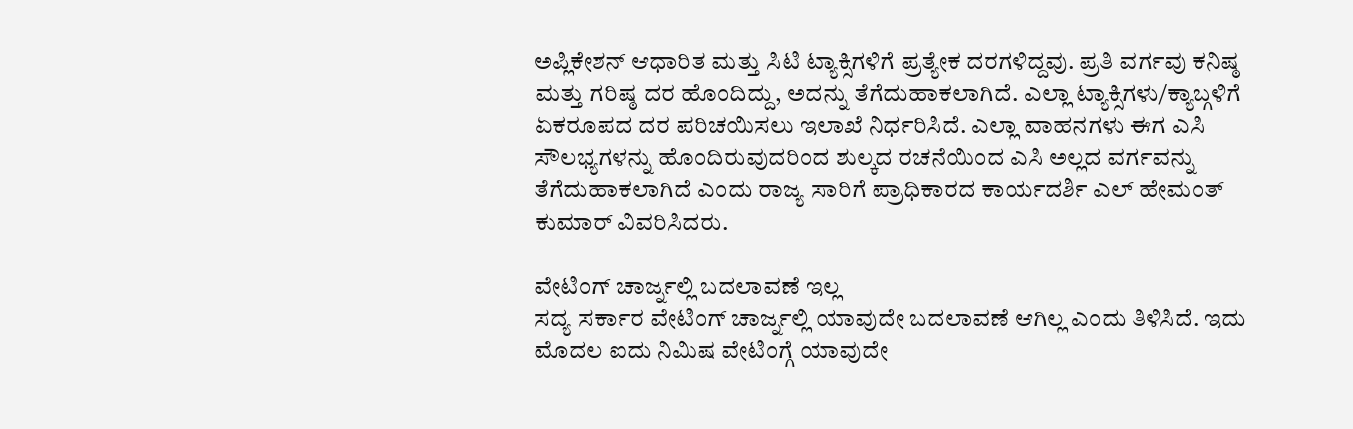ಅಪ್ಲಿಕೇಶನ್ ಆಧಾರಿತ ಮತ್ತು ಸಿಟಿ ಟ್ಯಾಕ್ಸಿಗಳಿಗೆ ಪ್ರತ್ಯೇಕ ದರಗಳಿದ್ದವು. ಪ್ರತಿ ವರ್ಗವು ಕನಿಷ್ಠ ಮತ್ತು ಗರಿಷ್ಠ ದರ ಹೊಂದಿದ್ದು, ಅದನ್ನು ತೆಗೆದುಹಾಕಲಾಗಿದೆ. ಎಲ್ಲಾ ಟ್ಯಾಕ್ಸಿಗಳು/ಕ್ಯಾಬ್ಗಳಿಗೆ ಏಕರೂಪದ ದರ ಪರಿಚಯಿಸಲು ಇಲಾಖೆ ನಿರ್ಧರಿಸಿದೆ. ಎಲ್ಲಾ ವಾಹನಗಳು ಈಗ ಎಸಿ ಸೌಲಭ್ಯಗಳನ್ನು ಹೊಂದಿರುವುದರಿಂದ ಶುಲ್ಕದ ರಚನೆಯಿಂದ ಎಸಿ ಅಲ್ಲದ ವರ್ಗವನ್ನು ತೆಗೆದುಹಾಕಲಾಗಿದೆ ಎಂದು ರಾಜ್ಯ ಸಾರಿಗೆ ಪ್ರಾಧಿಕಾರದ ಕಾರ್ಯದರ್ಶಿ ಎಲ್ ಹೇಮಂತ್ ಕುಮಾರ್ ವಿವರಿಸಿದರು.

ವೇಟಿಂಗ್ ಚಾರ್ಜ್ನಲ್ಲಿ ಬದಲಾವಣೆ ಇಲ್ಲ
ಸದ್ಯ ಸರ್ಕಾರ ವೇಟಿಂಗ್ ಚಾರ್ಜ್ನಲ್ಲಿ ಯಾವುದೇ ಬದಲಾವಣೆ ಆಗಿಲ್ಲ ಎಂದು ತಿಳಿಸಿದೆ. ಇದು ಮೊದಲ ಐದು ನಿಮಿಷ ವೇಟಿಂಗ್ಗೆ ಯಾವುದೇ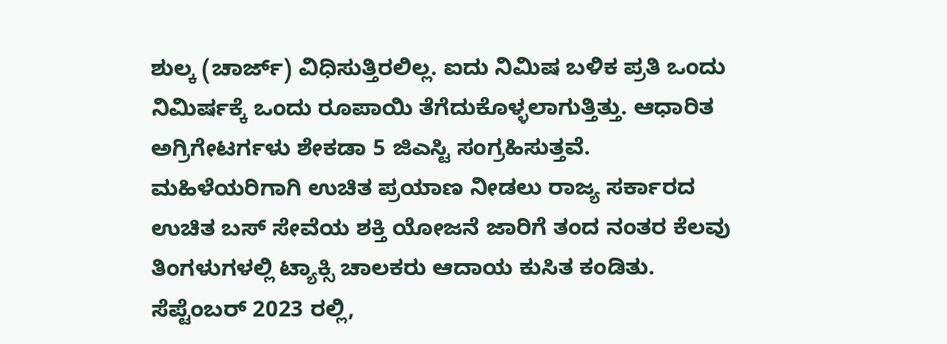ಶುಲ್ಕ (ಚಾರ್ಜ್) ವಿಧಿಸುತ್ತಿರಲಿಲ್ಲ. ಐದು ನಿಮಿಷ ಬಳಿಕ ಪ್ರತಿ ಒಂದು ನಿಮಿರ್ಷಕ್ಕೆ ಒಂದು ರೂಪಾಯಿ ತೆಗೆದುಕೊಳ್ಳಲಾಗುತ್ತಿತ್ತು. ಆಧಾರಿತ ಅಗ್ರಿಗೇಟರ್ಗಳು ಶೇಕಡಾ 5 ಜಿಎಸ್ಟಿ ಸಂಗ್ರಹಿಸುತ್ತವೆ.
ಮಹಿಳೆಯರಿಗಾಗಿ ಉಚಿತ ಪ್ರಯಾಣ ನೀಡಲು ರಾಜ್ಯ ಸರ್ಕಾರದ ಉಚಿತ ಬಸ್ ಸೇವೆಯ ಶಕ್ತಿ ಯೋಜನೆ ಜಾರಿಗೆ ತಂದ ನಂತರ ಕೆಲವು ತಿಂಗಳುಗಳಲ್ಲಿ ಟ್ಯಾಕ್ಸಿ ಚಾಲಕರು ಆದಾಯ ಕುಸಿತ ಕಂಡಿತು. ಸೆಪ್ಟೆಂಬರ್ 2023 ರಲ್ಲಿ,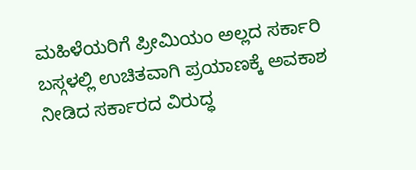ಮಹಿಳೆಯರಿಗೆ ಪ್ರೀಮಿಯಂ ಅಲ್ಲದ ಸರ್ಕಾರಿ ಬಸ್ಗಳಲ್ಲಿ ಉಚಿತವಾಗಿ ಪ್ರಯಾಣಕ್ಕೆ ಅವಕಾಶ ನೀಡಿದ ಸರ್ಕಾರದ ವಿರುದ್ಧ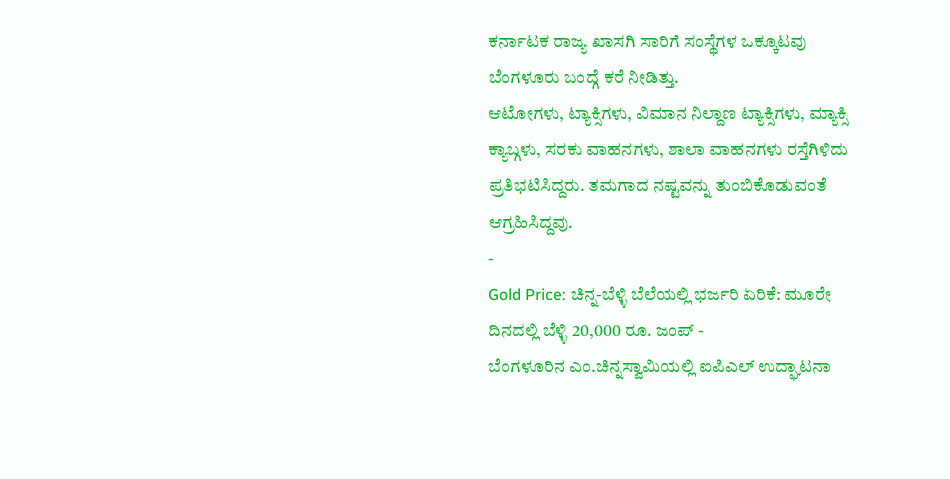ಕರ್ನಾಟಕ ರಾಜ್ಯ ಖಾಸಗಿ ಸಾರಿಗೆ ಸಂಸ್ಥೆಗಳ ಒಕ್ಕೂಟವು ಬೆಂಗಳೂರು ಬಂದ್ಗೆ ಕರೆ ನೀಡಿತ್ತು.
ಆಟೋಗಳು, ಟ್ಯಾಕ್ಸಿಗಳು, ವಿಮಾನ ನಿಲ್ದಾಣ ಟ್ಯಾಕ್ಸಿಗಳು, ಮ್ಯಾಕ್ಸಿ ಕ್ಯಾಬ್ಗಳು, ಸರಕು ವಾಹನಗಳು, ಶಾಲಾ ವಾಹನಗಳು ರಸ್ತೆಗಿಳಿದು ಪ್ರತಿಭಟಿಸಿದ್ದರು. ತಮಗಾದ ನಷ್ಟವನ್ನು ತುಂಬಿಕೊಡುವಂತೆ ಆಗ್ರಹಿಸಿದ್ದವು.
-
Gold Price: ಚಿನ್ನ-ಬೆಳ್ಳಿ ಬೆಲೆಯಲ್ಲಿ ಭರ್ಜರಿ ಏರಿಕೆ: ಮೂರೇ ದಿನದಲ್ಲಿ ಬೆಳ್ಳಿ 20,000 ರೂ. ಜಂಪ್ -
ಬೆಂಗಳೂರಿನ ಎಂ.ಚಿನ್ನಸ್ವಾಮಿಯಲ್ಲಿ ಐಪಿಎಲ್ ಉದ್ಘಾಟನಾ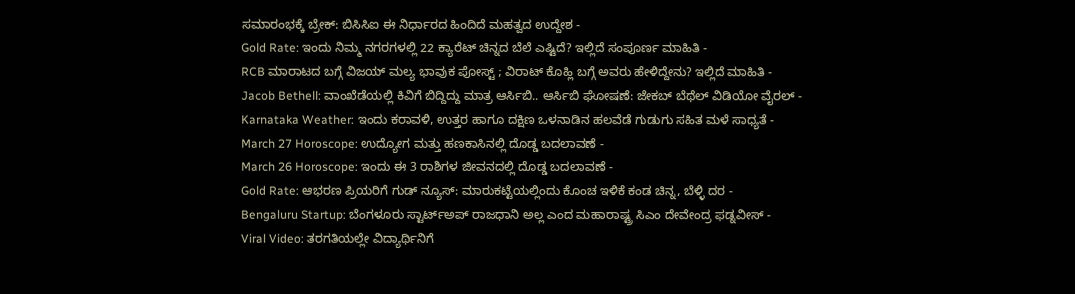ಸಮಾರಂಭಕ್ಕೆ ಬ್ರೇಕ್: ಬಿಸಿಸಿಐ ಈ ನಿರ್ಧಾರದ ಹಿಂದಿದೆ ಮಹತ್ವದ ಉದ್ದೇಶ -
Gold Rate: ಇಂದು ನಿಮ್ಮ ನಗರಗಳಲ್ಲಿ 22 ಕ್ಯಾರೆಟ್ ಚಿನ್ನದ ಬೆಲೆ ಎಷ್ಟಿದೆ? ಇಲ್ಲಿದೆ ಸಂಪೂರ್ಣ ಮಾಹಿತಿ -
RCB ಮಾರಾಟದ ಬಗ್ಗೆ ವಿಜಯ್ ಮಲ್ಯ ಭಾವುಕ ಪೋಸ್ಟ್ ; ವಿರಾಟ್ ಕೊಹ್ಲಿ ಬಗ್ಗೆ ಅವರು ಹೇಳಿದ್ದೇನು? ಇಲ್ಲಿದೆ ಮಾಹಿತಿ -
Jacob Bethell: ವಾಂಖೆಡೆಯಲ್ಲಿ ಕಿವಿಗೆ ಬಿದ್ದಿದ್ದು ಮಾತ್ರ ಆರ್ಸಿಬಿ.. ಆರ್ಸಿಬಿ ಘೋಷಣೆ: ಜೇಕಬ್ ಬೆಥೆಲ್ ವಿಡಿಯೋ ವೈರಲ್ -
Karnataka Weather: ಇಂದು ಕರಾವಳಿ, ಉತ್ತರ ಹಾಗೂ ದಕ್ಷಿಣ ಒಳನಾಡಿನ ಹಲವೆಡೆ ಗುಡುಗು ಸಹಿತ ಮಳೆ ಸಾಧ್ಯತೆ -
March 27 Horoscope: ಉದ್ಯೋಗ ಮತ್ತು ಹಣಕಾಸಿನಲ್ಲಿ ದೊಡ್ಡ ಬದಲಾವಣೆ -
March 26 Horoscope: ಇಂದು ಈ 3 ರಾಶಿಗಳ ಜೀವನದಲ್ಲಿ ದೊಡ್ಡ ಬದಲಾವಣೆ -
Gold Rate: ಆಭರಣ ಪ್ರಿಯರಿಗೆ ಗುಡ್ ನ್ಯೂಸ್: ಮಾರುಕಟ್ಟೆಯಲ್ಲಿಂದು ಕೊಂಚ ಇಳಿಕೆ ಕಂಡ ಚಿನ್ನ, ಬೆಳ್ಳಿ ದರ -
Bengaluru Startup: ಬೆಂಗಳೂರು ಸ್ಟಾರ್ಟ್ಅಪ್ ರಾಜಧಾನಿ ಅಲ್ಲ ಎಂದ ಮಹಾರಾಷ್ಟ್ರ ಸಿಎಂ ದೇವೇಂದ್ರ ಫಡ್ನವೀಸ್ -
Viral Video: ತರಗತಿಯಲ್ಲೇ ವಿದ್ಯಾರ್ಥಿನಿಗೆ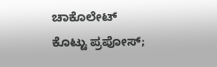ಚಾಕೊಲೇಟ್ ಕೊಟ್ಟು ಪ್ರಪೋಸ್;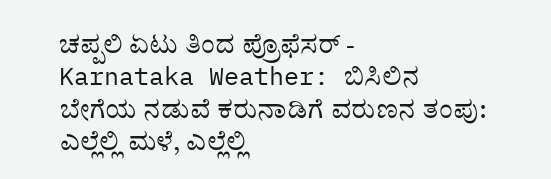ಚಪ್ಪಲಿ ಏಟು ತಿಂದ ಪ್ರೊಫೆಸರ್ -
Karnataka Weather: ಬಿಸಿಲಿನ ಬೇಗೆಯ ನಡುವೆ ಕರುನಾಡಿಗೆ ವರುಣನ ತಂಪು: ಎಲ್ಲೆಲ್ಲಿ ಮಳೆ, ಎಲ್ಲೆಲ್ಲಿ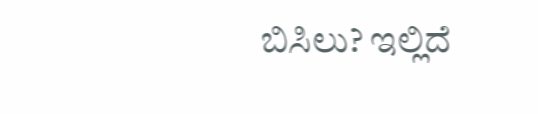ಬಿಸಿಲು? ಇಲ್ಲಿದೆ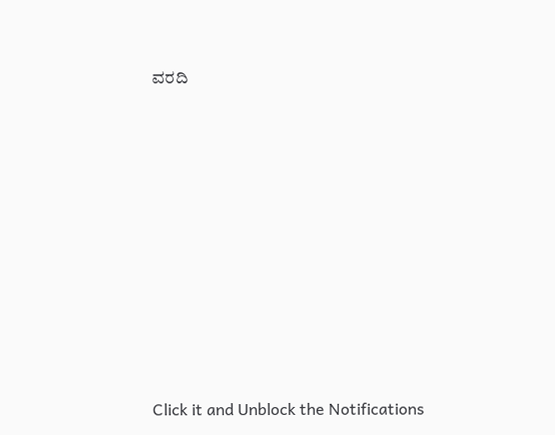ವರದಿ












Click it and Unblock the Notifications